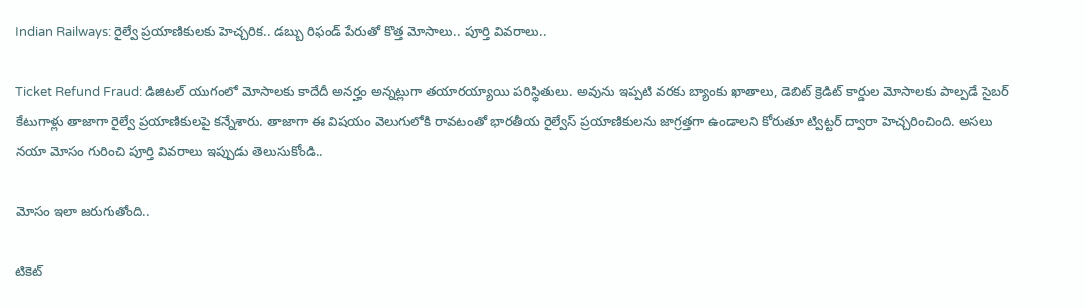Indian Railways: రైల్వే ప్రయాణికులకు హెచ్చరిక.. డబ్బు రిఫండ్ పేరుతో కొత్త మోసాలు.. పూర్తి వివరాలు..

Ticket Refund Fraud: డిజిటల్ యుగంలో మోసాలకు కాదేదీ అనర్హం అన్నట్లుగా తయారయ్యాయి పరిస్థితులు. అవును ఇప్పటి వరకు బ్యాంకు ఖాతాలు, డెబిట్ క్రెడిట్ కార్డుల మోసాలకు పాల్పడే సైబర్ కేటుగాళ్లు తాజాగా రైల్వే ప్రయాణికులపై కన్నేశారు. తాజాగా ఈ విషయం వెలుగులోకి రావటంతో భారతీయ రైల్వేస్ ప్రయాణికులను జాగ్రత్తగా ఉండాలని కోరుతూ ట్విట్టర్ ద్వారా హెచ్చరించింది. అసలు నయా మోసం గురించి పూర్తి వివరాలు ఇప్పుడు తెలుసుకోండి..

మోసం ఇలా జరుగుతోంది..

టికెట్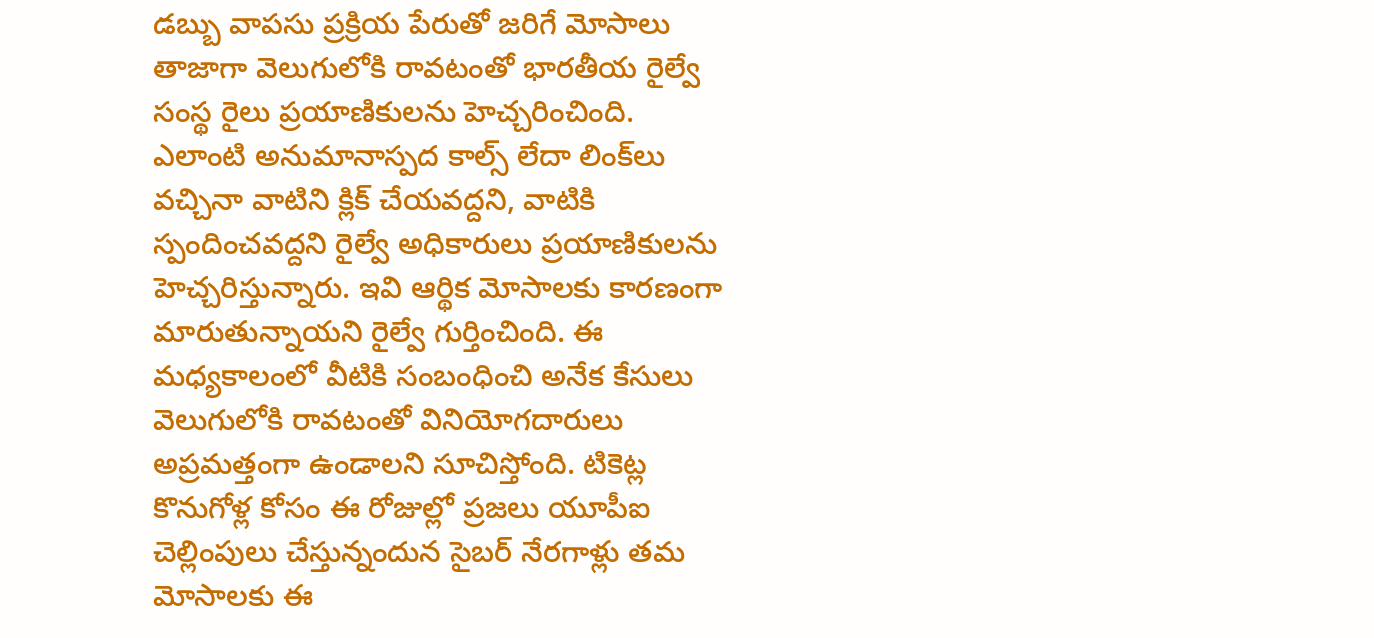డబ్బు వాపసు ప్రక్రియ పేరుతో జరిగే మోసాలు తాజాగా వెలుగులోకి రావటంతో భారతీయ రైల్వే సంస్థ రైలు ప్రయాణికులను హెచ్చరించింది. ఎలాంటి అనుమానాస్పద కాల్స్ లేదా లింక్‌లు వచ్చినా వాటిని క్లిక్ చేయవద్దని, వాటికి స్పందించవద్దని రైల్వే అధికారులు ప్రయాణికులను హెచ్చరిస్తున్నారు. ఇవి ఆర్థిక మోసాలకు కారణంగా మారుతున్నాయని రైల్వే గుర్తించింది. ఈ మధ్యకాలంలో వీటికి సంబంధించి అనేక కేసులు వెలుగులోకి రావటంతో వినియోగదారులు అప్రమత్తంగా ఉండాలని సూచిస్తోంది. టికెట్ల కొనుగోళ్ల కోసం ఈ రోజుల్లో ప్రజలు యూపీఐ చెల్లింపులు చేస్తున్నందున సైబర్ నేరగాళ్లు తమ మోసాలకు ఈ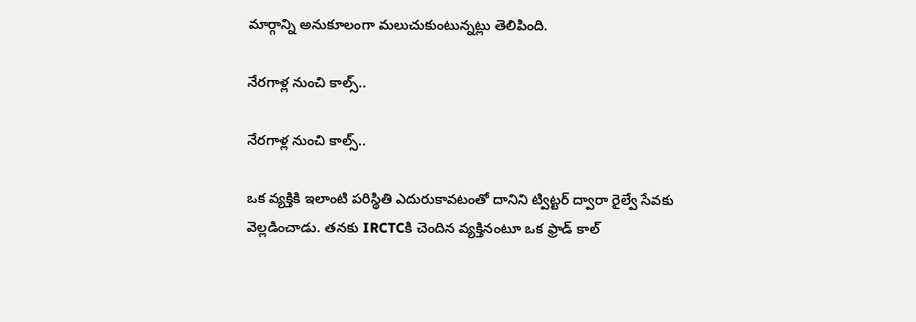మార్గాన్ని అనుకూలంగా మలుచుకుంటున్నట్లు తెలిపింది.

నేరగాళ్ల నుంచి కాల్స్..

నేరగాళ్ల నుంచి కాల్స్..

ఒక వ్యక్తికి ఇలాంటి పరిస్థితి ఎదురుకావటంతో దానిని ట్విట్టర్ ద్వారా రైల్వే సేవకు వెల్లడించాడు. తనకు IRCTCకి చెందిన వ్యక్తినంటూ ఒక ఫ్రాడ్ కాల్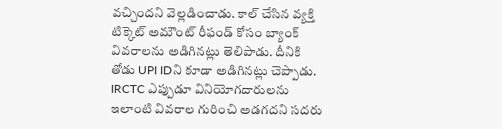వచ్చిందని వెల్లడించాడు. కాల్ చేసిన వ్యక్తి టిక్కెట్ అమౌంట్ రీఫండ్ కోసం బ్యాంక్ వివరాలను అడిగినట్లు తెలిపాడు. దీనికి తోడు UPI IDని కూడా అడిగినట్లు చెప్పాడు. IRCTC ఎప్పుడూ వినియోగదారులను ఇలాంటి వివరాల గురించి అడగదని సదరు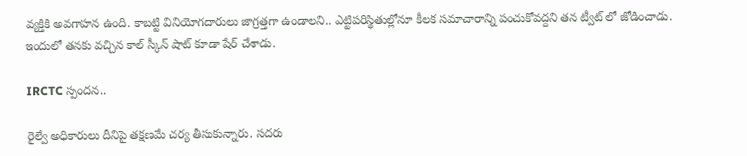వ్యక్తికి అవగాహన ఉంది. కాబట్టి వినియోగదారులు జాగ్రత్తగా ఉండాలని.. ఎట్టిపరిస్థితుల్లోనూ కీలక సమాచారాన్ని పంచుకోవద్దని తన ట్వీట్ లో జోడించాడు. ఇందులో తనకు వచ్చిన కాల్ స్కీన్ షాట్ కూడా షేర్ చేశాడు.

IRCTC స్పందన..

రైల్వే అధికారులు దీనిపై తక్షణమే చర్య తీసుకున్నారు. సదరు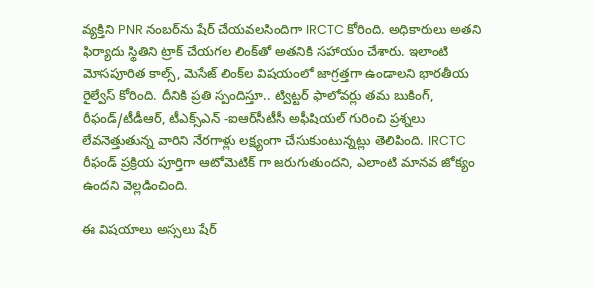వ్యక్తిని PNR నంబర్‌ను షేర్ చేయవలసిందిగా IRCTC కోరింది. అధికారులు అతని ఫిర్యాదు స్థితిని ట్రాక్ చేయగల లింక్‌తో అతనికి సహాయం చేశారు. ఇలాంటి మోసపూరిత కాల్స్, మెసేజ్ లింక్‌ల విషయంలో జాగ్రత్తగా ఉండాలని భారతీయ రైల్వేస్ కోరింది. దీనికి ప్రతి స్పందిస్తూ.. ట్విట్టర్ ఫాలోవర్లు తమ బుకింగ్, రీఫండ్/టీడీఆర్, టీఎక్స్ఎన్ -ఐఆర్‌సీటీసీ అఫీషియల్ గురించి ప్రశ్నలు లేవనెత్తుతున్న వారిని నేరగాళ్లు లక్ష్యంగా చేసుకుంటున్నట్లు తెలిపింది. IRCTC రీఫండ్‌ ప్రక్రియ పూర్తిగా ఆటోమెటిక్ గా జరుగుతుందని, ఎలాంటి మానవ జోక్యం ఉందని వెల్లడించింది.

ఈ విషయాలు అస్సలు షేర్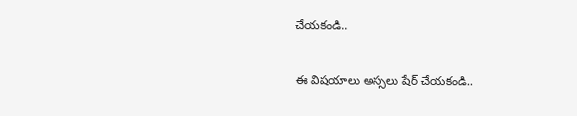చేయకండి..

ఈ విషయాలు అస్సలు షేర్ చేయకండి..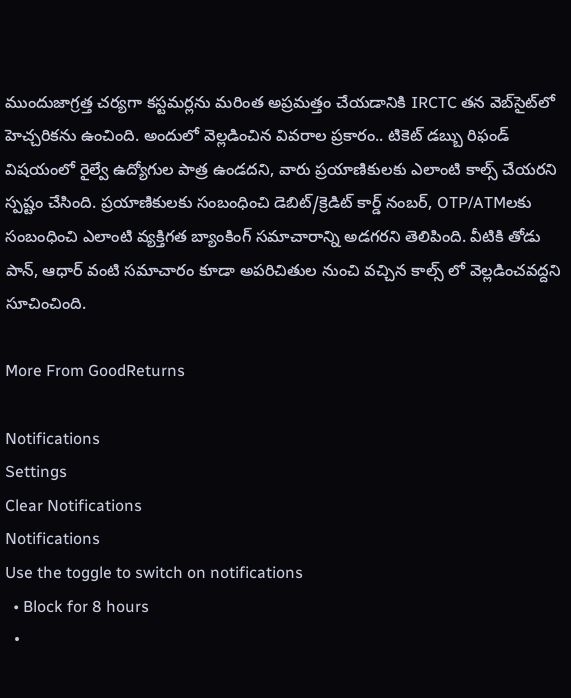ముందుజాగ్రత్త చర్యగా కస్టమర్లను మరింత అప్రమత్తం చేయడానికి IRCTC తన వెబ్‌సైట్‌లో హెచ్చరికను ఉంచింది. అందులో వెల్లడించిన వివరాల ప్రకారం.. టికెట్ డబ్బు రిఫండ్ విషయంలో రైల్వే ఉద్యోగుల పాత్ర ఉండదని, వారు ప్రయాణికులకు ఎలాంటి కాల్స్ చేయరని స్పష్టం చేసింది. ప్రయాణికులకు సంబంధించి డెబిట్/క్రెడిట్ కార్డ్ నంబర్, OTP/ATMలకు సంబంధించి ఎలాంటి వ్యక్తిగత బ్యాంకింగ్ సమాచారాన్ని అడగరని తెలిపింది. వీటికి తోడు పాన్, ఆధార్ వంటి సమాచారం కూడా అపరిచితుల నుంచి వచ్చిన కాల్స్ లో వెల్లడించవద్దని సూచించింది.

More From GoodReturns

Notifications
Settings
Clear Notifications
Notifications
Use the toggle to switch on notifications
  • Block for 8 hours
  •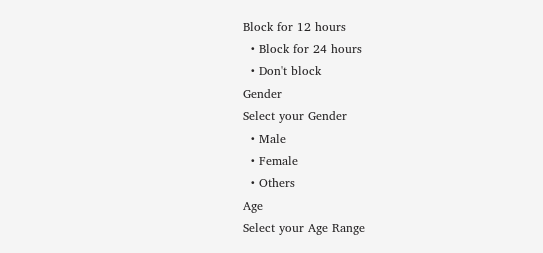Block for 12 hours
  • Block for 24 hours
  • Don't block
Gender
Select your Gender
  • Male
  • Female
  • Others
Age
Select your Age Range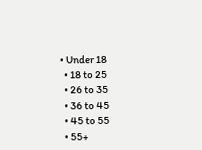• Under 18
  • 18 to 25
  • 26 to 35
  • 36 to 45
  • 45 to 55
  • 55+